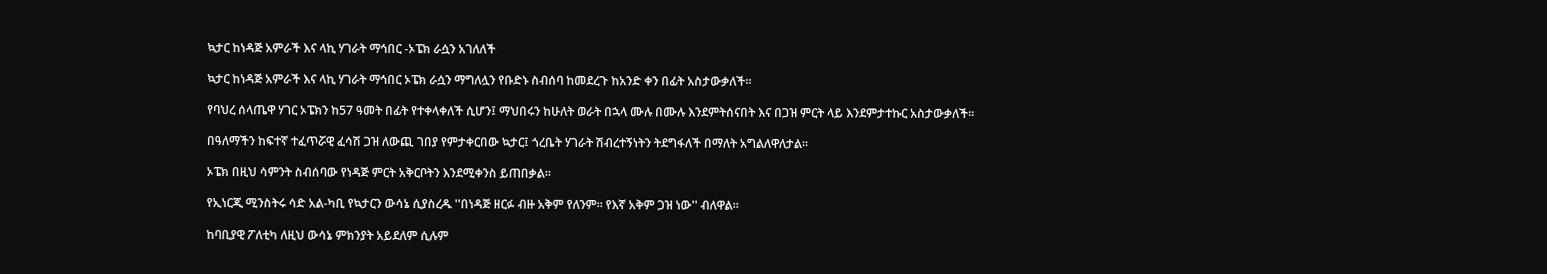ኳታር ከነዳጅ አምራች እና ላኪ ሃገራት ማኅበር -ኦፔክ ራሷን አገለለች

ኳታር ከነዳጅ አምራች እና ላኪ ሃገራት ማኅበር ኦፔክ ራሷን ማግለሏን የቡድኑ ስብሰባ ከመደረጉ ከአንድ ቀን በፊት አስታውቃለች።

የባህረ ሰላጤዋ ሃገር ኦፔክን ከ57 ዓመት በፊት የተቀላቀለች ሲሆን፤ ማህበሩን ከሁለት ወራት በኋላ ሙሉ በሙሉ እንደምትሰናበት እና በጋዝ ምርት ላይ እንደምታተኩር አስታውቃለች።

በዓለማችን ከፍተኛ ተፈጥሯዊ ፈሳሽ ጋዝ ለውጪ ገበያ የምታቀርበው ኳታር፤ ጎረቤት ሃገራት ሽብረተኝነትን ትደግፋለች በማለት አግልለዋለታል።

ኦፔክ በዚህ ሳምንት ስብሰባው የነዳጅ ምርት አቅርቦትን እንደሚቀንስ ይጠበቃል።

የኢነርጂ ሚንስትሩ ሳድ አል-ካቢ የኳታርን ውሳኔ ሲያስረዱ ''በነዳጅ ዘርፉ ብዙ አቅም የለንም። የእኛ አቅም ጋዝ ነው'' ብለዋል።

ከባቢያዊ ፖለቲካ ለዚህ ውሳኔ ምክንያት አይደለም ሲሉም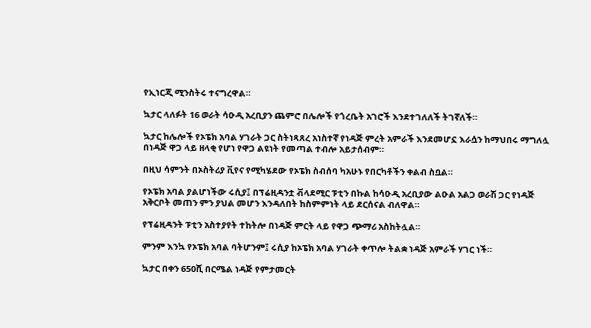የኢነርጂ ሚንስትሩ ተናግረዋል።

ኳታር ላለፉት 16 ወራት ሳዑዲ አረቢያን ጨምሮ በሌሎች የጎረቤት አገሮች እንደተገለለች ትገኛለች።

ኳታር ከሌሎች የኦፔክ አባል ሃገራት ጋር ስትነጻጸረ አነስተኛ የነዳጅ ምረት አምራች እንደመሆኗ እራሷን ከማህበሩ ማግለሏ በነዳጅ ዋጋ ላይ ዘላቂ የሆነ የዋጋ ልዩነት የመጣል ተብሎ አይታሰብም።

በዚህ ሳምንት በኦስትሪያ ቪየና የሚካሄደው የኦፔክ ስብሰባ ካአሁኑ የበርካቶችን ቀልብ ስቧል።

የኦፔክ አባል ያልሆነችው ሩሲያ፤ በፕሬዚዳንቷ ቭላደሚር ፑቲን በኩል ከሳዑዲ አረቢያው ልዑል አልጋ ወራሽ ጋር የነዳጅ አቅርቦት መጠን ምን ያህል መሆን እንዳለበት ከስምምነት ላይ ደርሰናል ብለዋል።

የፕሬዚዳንት ፑቲን አስተያየት ተከትሎ በነዳጅ ምርት ላይ የዋጋ ጭማሪ አስከትሏል።

ምንም እንኳ የኦፔክ አባል ባትሆንም፤ ሩሲያ ከኦፔክ አባል ሃገራት ቀጥሎ ትልቋ ነዳጅ አምራች ሃገር ነች።

ኳታር በቀን 650ሺ በርሜል ነዳጅ የምታመርት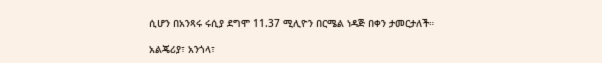ሲሆን በአንጻሩ ሩሲያ ደግሞ 11.37 ሚሊዮን በርሜል ነዳጅ በቀን ታመርታለች።

አልጄሪያ፣ አንጎላ፣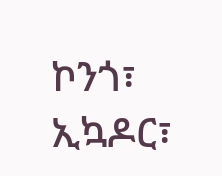ኮንጎ፣ ኢኳዶር፣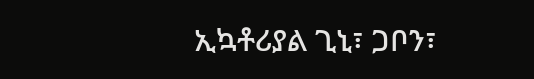ኢኳቶሪያል ጊኒ፣ ጋቦን፣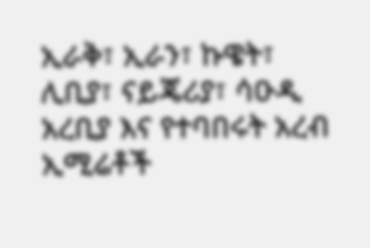ኢራቅ፣ ኢራን፣ ኩዌት፣ ሊቢያ፣ ናይጄሪያ፣ ሳዑዲ አረቢያ እና የተባበሩት አረብ ኢሚሬቶች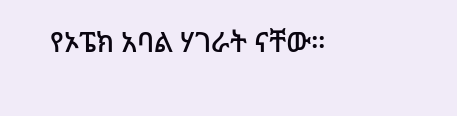የኦፔክ አባል ሃገራት ናቸው።